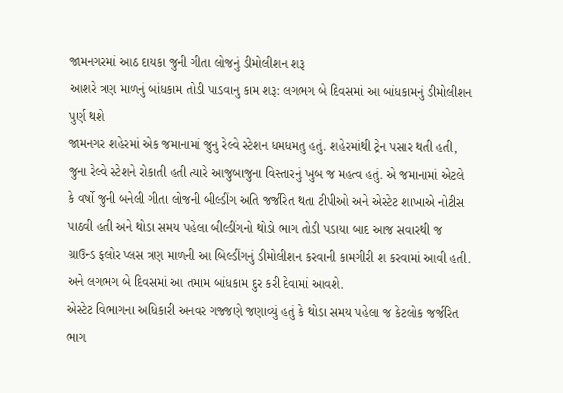જામનગરમાં આઠ દાયકા જુની ગીતા લોજનું ડીમોલીશન શરૂ
આશરે ત્રણ માળનું બાંધકામ તોડી પાડવાનુ કામ શરૂ: લગભગ બે દિવસમાં આ બાંધકામનું ડીમોલીશન પુર્ણ થશે
જામનગર શહેરમાં એક જમાનામાં જુનુ રેલ્વે સ્ટેશન ધમધમતુ હતું. શહેરમાંથી ટ્રેન પસાર થતી હતી, જુના રેલ્વે સ્ટેશને રોકાતી હતી ત્યારે આજુબાજુના વિસ્તારનું ખુબ જ મહત્વ હતું. એ જમાનામાં એટલે કે વર્ષો જુની બનેલી ગીતા લોજની બીલ્ડીંગ અતિ જર્જરિત થતા ટીપીઓ અને એસ્ટેટ શાખાએ નોટીસ પાઠવી હતી અને થોડા સમય પહેલા બીલ્ડીંગનો થોડો ભાગ તોડી પડાયા બાદ આજ સવારથી જ ગ્રાઉન્ડ ફલોર પ્લસ ત્રણ માળની આ બિલ્ડીંગનું ડીમોલીશન કરવાની કામગીરી શ કરવામાં આવી હતી. અને લગભગ બે દિવસમાં આ તમામ બાંધકામ દુર કરી દેવામાં આવશે.
એસ્ટેટ વિભાગના અધિકારી અનવર ગજ્જણે જણાવ્યું હતું કે થોડા સમય પહેલા જ કેટલોક જર્જરિત ભાગ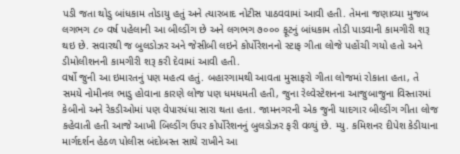પડી જતા થોડુ બાંધકામ તોડાયુ હતું અને ત્યારબાદ નોટીસ પાઠવવામાં આવી હતી. તેમના જણાવ્યા મુજબ લગભગ ૮૦ વર્ષ પહેલાની આ બીલ્ડીંગ છે અને લગભગ ૭૦૦૦ ફૂટનું બાંધકામ તોડી પાડવાની કામગીરી શરૂ થઇ છે. સવારથી જ બુલડોઝર અને જેસીબી લઇને કોર્પોરેશનનો સ્ટાફ ગીતા લોજે પહોંચી ગયો હતો અને ડીમોલીશનની કામગીરી શરૂ કરી દેવામાં આવી હતી.
વર્ષો જુની આ ઇમારતનું પણ મહત્વ હતું. બહારગામથી આવતા મુસાફરો ગીતા લોજમાં રોકાતા હતા, તે સમયે નોમીનલ ભાડુ હોવાના કારણે લોજ પણ ધમધમતી હતી, જુના રેલ્વેસ્ટેશનના આજુબાજુના વિસ્તારમાં કેબીનો અને રેકડીઓમાં પણ વેપારધંધા સારા થતા હતા. જામનગરની એક જુની યાદગાર બીલ્ડીંગ ગીતા લોજ કહેવાતી હતી આજે આખી બિલ્ડીંગ ઉપર કોર્પોરેશનનું બુલડોઝર ફરી વળ્યું છે. મ્યુ. કમિશનર દીપેશ કેડીયાના માર્ગદર્શન હેઠળ પોલીસ બંદોબસ્ત સાથે રાખીને આ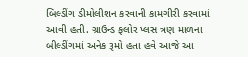બિલ્ડીંગ ડીમોલીશન કરવાની કામગીરી કરવામાં આવી હતી. ગ્રાઉન્ડ ફલોર પ્લસ ત્રણ માળના બીલ્ડીંગમાં અનેક રૂમો હતા હવે આજે આ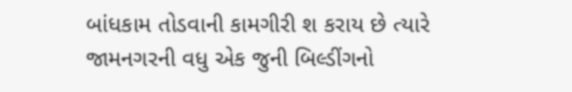બાંધકામ તોડવાની કામગીરી શ કરાય છે ત્યારે જામનગરની વધુ એક જુની બિલ્ડીંગનો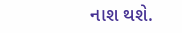નાશ થશે.